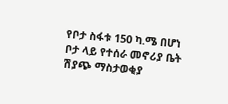የቦታ ስፋቱ 150 ካ.ሜ በሆነ ቦታ ላይ የተሰራ መኖሪያ ቤት ሽያጭ ማስታወቂያ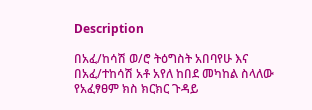Description

በአፈ/ከሳሽ ወ/ሮ ትዕግስት አበባየሁ እና በአፈ/ተከሳሽ አቶ አየለ ከበደ መካከል ስላለው የአፈፃፀም ክስ ክርክር ጉዳይ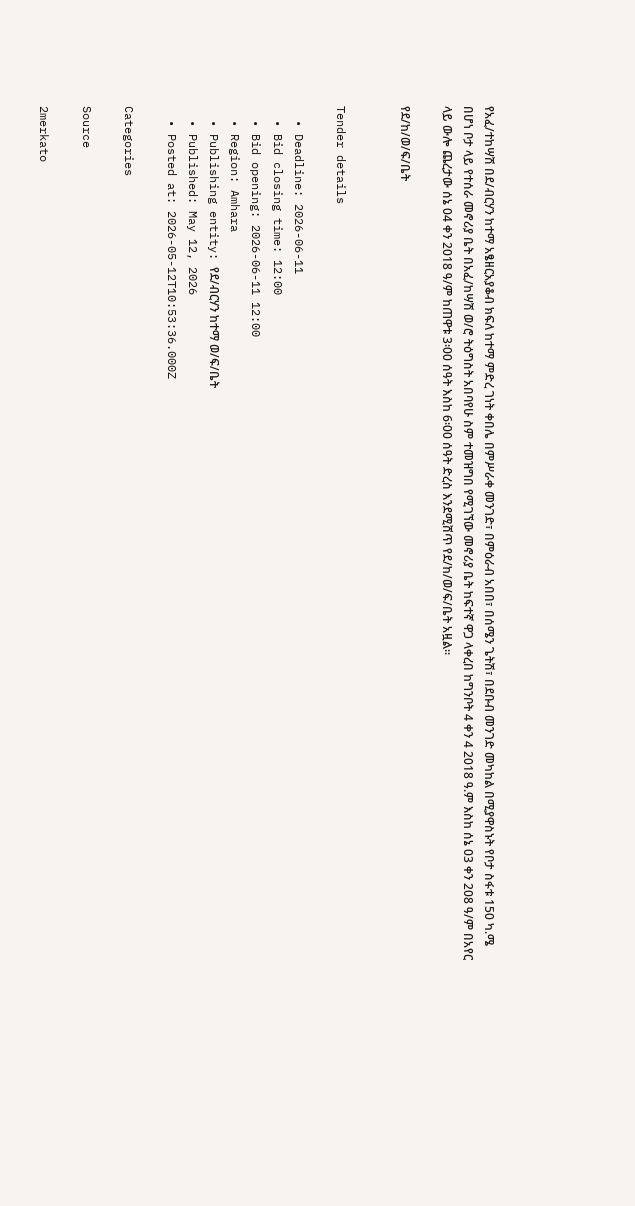የአፈ/ተከሣሽ በደ/ብርሃን ከተማ አፄዘርአያቆብ ክፍለ ከተማ ምድረ ገነት ቀበሌ በምሥራቀ መንገድ፣ በምዕራብ አበበ፣ በሰሜን ጌትሽ፣ በደቡብ መንገድ መካከል በሚያዋስኑት የቦታ ስፋቱ 150 ካ.ሜ በሆነ ቦታ ላይ የተሰራ መኖሪያ ቤት በአፈ/ከሣሽ ወ/ሮ ትዕግስት አበባየሁ ስም ተመዝግበ የሚገኘው መኖሪያ ቤት ከፍተኛ ዋጋ ላቀረበ ከግንቦት 4 ቀን 4 2018 ዓ.ም እስከ ሰኔ 03 ቀን 208 ዓ/ም በአየር ላይ ውሎ ጨረታው ሰኔ 04 ቀን 2018 ዓ/ም ከጠዋቱ 3፡00 ሰዓት እስከ 6፡00 ሰዓት ድረስ እንደሚሸጥ የደ/ከ/ወ/ፍ/ቤት አዟል፡፡

የደ/ከ/ወ/ፍ/ቤት


Tender details

  • Deadline: 2026-06-11
  • Bid closing time: 12:00
  • Bid opening: 2026-06-11 12:00
  • Region: Amhara
  • Publishing entity: የደ/ብርሃን ከተማ ወ/ፍ/ቤት
  • Published: May 12, 2026
  • Posted at: 2026-05-12T10:53:36.000Z

Categories

Source

2merkato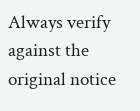Always verify against the original notice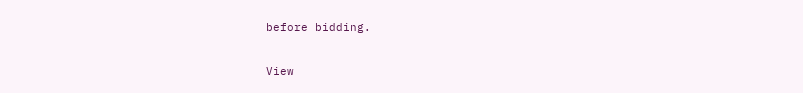before bidding.

View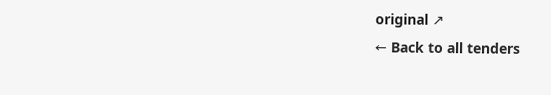original ↗
← Back to all tenders